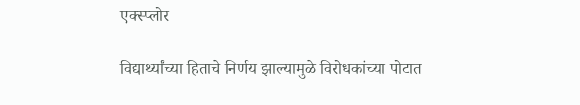एक्स्प्लोर

विद्यार्थ्यांच्या हिताचे निर्णय झाल्यामुळे विरोधकांच्या पोटात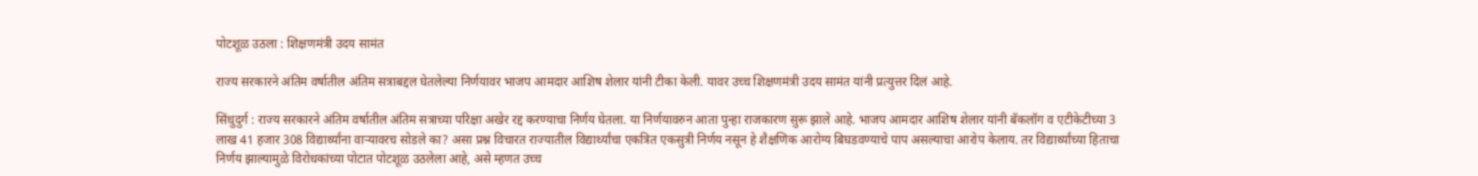पोटशूळ उठला : शिक्षणमंत्री उदय सामंत

राज्य सरकारने अंतिम वर्षातील अंतिम सत्राबद्दल घेतलेल्या निर्णयावर भाजप आमदार आशिष शेलार यांनी टीका केली. यावर उच्च शिक्षणमंत्री उदय सामंत यांनी प्रत्युत्तर दिलं आहे.

सिंधुदुर्ग : राज्य सरकारने अंतिम वर्षातील अंतिम सत्राच्या परिक्षा अखेर रद्द करण्याचा निर्णय घेतला. या निर्णयावरुन आता पुन्हा राजकारण सुरू झाले आहे. भाजप आमदार आशिष शेलार यांनी बॅकलॉग व एटीकेटीच्या 3 लाख 41 हजार 308 विद्यार्थ्यांना वाऱ्यावरच सोडले का? असा प्रश्न विचारत राज्यातील विद्यार्थ्यांचा एकत्रित एकसुत्री निर्णय नसून हे शैक्षणिक आरोग्य बिघडवण्याचे पाप असल्याचा आरोप केलाय. तर विद्यार्थ्यांच्या हिताचा निर्णय झाल्यामुळे विरोधकांच्या पोटात पोटशूळ उठलेला आहे, असे म्हणत उच्च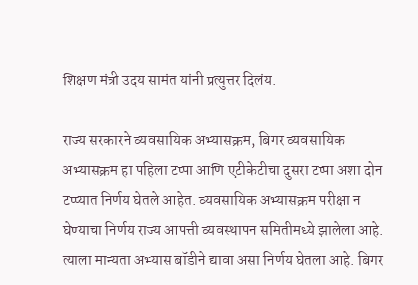शिक्षण मंत्री उदय सामंत यांनी प्रत्युत्तर दिलंय.

राज्य सरकारने व्यवसायिक अभ्यासक्रम, बिगर व्यवसायिक अभ्यासक्रम हा पहिला टप्पा आणि एटीकेटीचा दुसरा टप्पा अशा दोन टप्प्यात निर्णय घेतले आहेत. व्यवसायिक अभ्यासक्रम परीक्षा न घेण्याचा निर्णय राज्य आपत्ती व्यवस्थापन समितीमध्ये झालेला आहे. त्याला मान्यता अभ्यास बॉडीने द्यावा असा निर्णय घेतला आहे. बिगर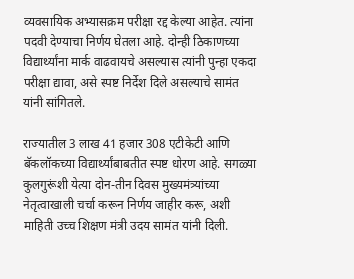व्यवसायिक अभ्यासक्रम परीक्षा रद्द केल्या आहेत. त्यांना पदवी देण्याचा निर्णय घेतला आहे. दोन्ही ठिकाणच्या विद्यार्थ्यांना मार्क वाढवायचे असल्यास त्यांनी पुन्हा एकदा परीक्षा द्यावा, असे स्पष्ट निर्देश दिले असल्याचे सामंत यांनी सांगितले.

राज्यातील 3 लाख 41 हजार 308 एटीकेटी आणि बॅकलॉकच्या विद्यार्थ्यांबाबतीत स्पष्ट धोरण आहे. सगळ्या कुलगुरूंशी येत्या दोन-तीन दिवस मुख्यमंत्र्यांच्या नेतृत्वाखाली चर्चा करून निर्णय जाहीर करू, अशी माहिती उच्च शिक्षण मंत्री उदय सामंत यांनी दिली.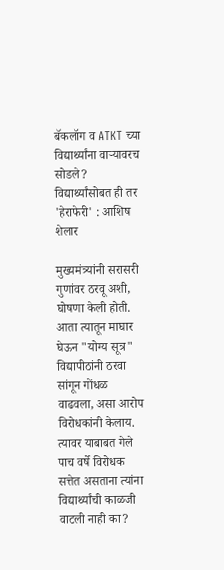बॅकलॉग व ATKT च्या विद्यार्थ्यांना वाऱ्यावरच सोडले? विद्यार्थ्यांसोबत ही तर 'हेराफेरी' : आशिष शेलार

मुख्यमंत्र्यांनी सरासरी गुणांवर ठरवू अशी, घोषणा केली होती. आता त्यातून माघार घेऊन "योग्य सूत्र" विद्यापीठांनी ठरवा सांगून गोंधळ वाढवला, असा आरोप विरोधकांनी केलाय. त्यावर याबाबत गेले पाच वर्षे विरोधक सत्तेत असताना त्यांना विद्यार्थ्यांची काळजी वाटली नाही का?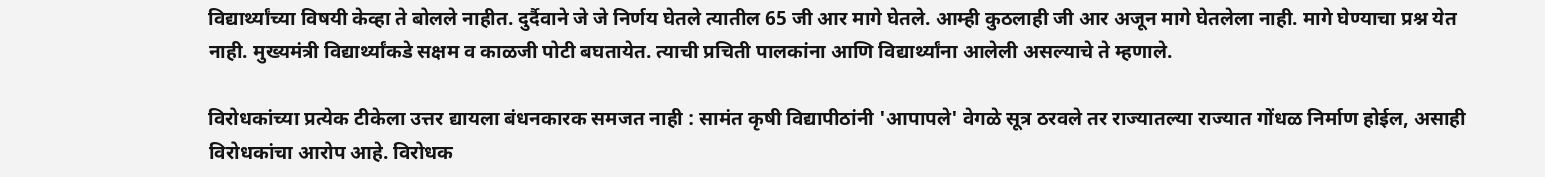विद्यार्थ्यांच्या विषयी केव्हा ते बोलले नाहीत. दुर्दैवाने जे जे निर्णय घेतले त्यातील 65 जी आर मागे घेतले. आम्ही कुठलाही जी आर अजून मागे घेतलेला नाही. मागे घेण्याचा प्रश्न येत नाही. मुख्यमंत्री विद्यार्थ्यांकडे सक्षम व काळजी पोटी बघतायेत. त्याची प्रचिती पालकांना आणि विद्यार्थ्यांना आलेली असल्याचे ते म्हणाले.

विरोधकांच्या प्रत्येक टीकेला उत्तर द्यायला बंधनकारक समजत नाही : सामंत कृषी विद्यापीठांनी 'आपापले' वेगळे सूत्र ठरवले तर राज्यातल्या राज्यात गोंधळ निर्माण होईल, असाही विरोधकांचा आरोप आहे. विरोधक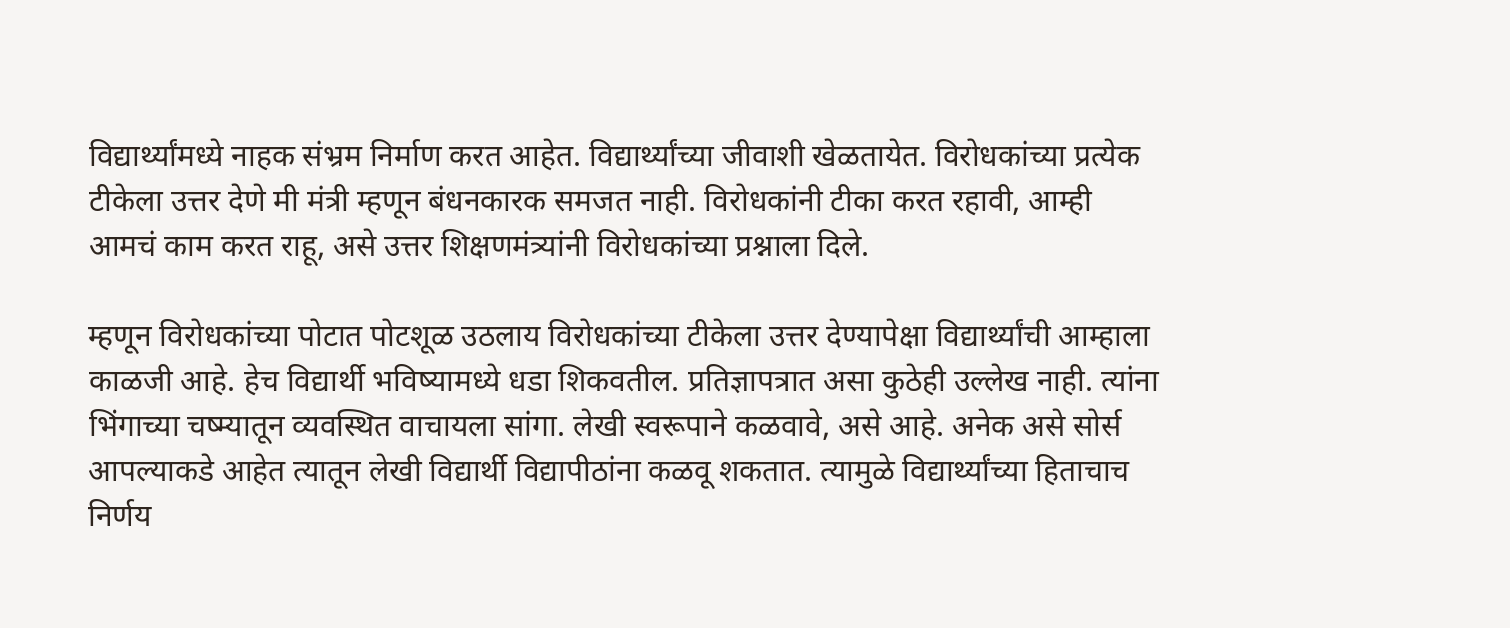विद्यार्थ्यांमध्ये नाहक संभ्रम निर्माण करत आहेत. विद्यार्थ्यांच्या जीवाशी खेळतायेत. विरोधकांच्या प्रत्येक टीकेला उत्तर देणे मी मंत्री म्हणून बंधनकारक समजत नाही. विरोधकांनी टीका करत रहावी, आम्ही आमचं काम करत राहू, असे उत्तर शिक्षणमंत्र्यांनी विरोधकांच्या प्रश्नाला दिले.

म्हणून विरोधकांच्या पोटात पोटशूळ उठलाय विरोधकांच्या टीकेला उत्तर देण्यापेक्षा विद्यार्थ्यांची आम्हाला काळजी आहे. हेच विद्यार्थी भविष्यामध्ये धडा शिकवतील. प्रतिज्ञापत्रात असा कुठेही उल्लेख नाही. त्यांना भिंगाच्या चष्म्यातून व्यवस्थित वाचायला सांगा. लेखी स्वरूपाने कळवावे, असे आहे. अनेक असे सोर्स आपल्याकडे आहेत त्यातून लेखी विद्यार्थी विद्यापीठांना कळवू शकतात. त्यामुळे विद्यार्थ्यांच्या हिताचाच निर्णय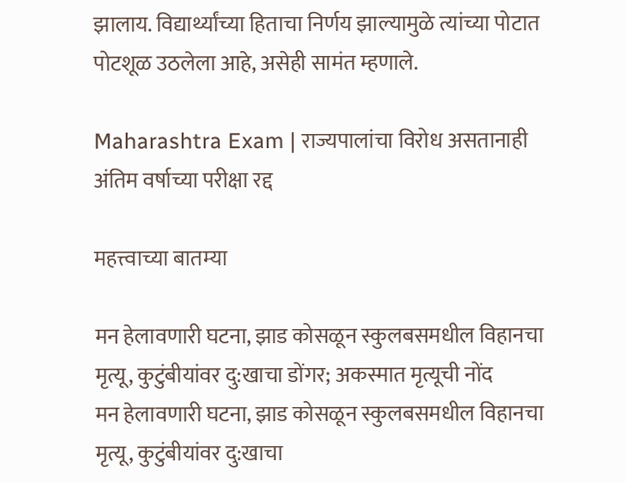झालाय. विद्यार्थ्यांच्या हिताचा निर्णय झाल्यामुळे त्यांच्या पोटात पोटशूळ उठलेला आहे, असेही सामंत म्हणाले.

Maharashtra Exam | राज्यपालांचा विरोध असतानाही अंतिम वर्षाच्या परीक्षा रद्द

महत्त्वाच्या बातम्या

मन हेलावणारी घटना, झाड कोसळून स्कुलबसमधील विहानचा मृत्यू, कुटुंबीयांवर दु:खाचा डोंगर; अकस्मात मृत्यूची नोंद
मन हेलावणारी घटना, झाड कोसळून स्कुलबसमधील विहानचा मृत्यू, कुटुंबीयांवर दु:खाचा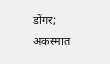डोंगर; अकस्मात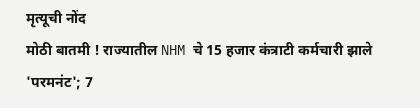मृत्यूची नोंद
मोठी बातमी ! राज्यातील NHM चे 15 हजार कंत्राटी कर्मचारी झाले 'परमनंट'; 7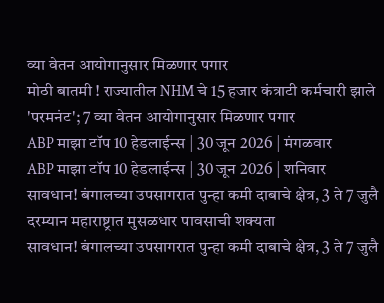व्या वेतन आयोगानुसार मिळणार पगार
मोठी बातमी ! राज्यातील NHM चे 15 हजार कंत्राटी कर्मचारी झाले 'परमनंट'; 7 व्या वेतन आयोगानुसार मिळणार पगार
ABP माझा टॉप 10 हेडलाईन्स | 30 जून 2026 | मंगळवार
ABP माझा टॉप 10 हेडलाईन्स | 30 जून 2026 | शनिवार
सावधान! बंगालच्या उपसागरात पुन्हा कमी दाबाचे क्षेत्र, 3 ते 7 जुलै दरम्यान महाराष्ट्रात मुसळधार पावसाची शक्यता
सावधान! बंगालच्या उपसागरात पुन्हा कमी दाबाचे क्षेत्र, 3 ते 7 जुलै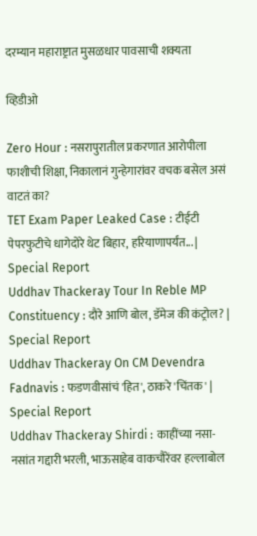दरम्यान महाराष्ट्रात मुसळधार पावसाची शक्यता

व्हिडीओ

Zero Hour : नसरापुरातील प्रकरणात आरोपीला फाशीची शिक्षा, निकालानं गुन्हेगारांवर वचक बसेल असं वाटतं का?
TET Exam Paper Leaked Case : टीईटी पेपरफुटीचे धागेदोरे थेट बिहार, हरियाणापर्यंत... | Special Report
Uddhav Thackeray Tour In Reble MP Constituency : दौरे आणि बोल, डॅमेज की कंट्रोल? | Special Report
Uddhav Thackeray On CM Devendra Fadnavis : फडणवीसांचं 'हित', ठाकरे 'चिंतक' | Special Report
Uddhav Thackeray Shirdi : काहींच्या नसा-नसांत गद्दारी भरली, भाऊसाहेब वाकचौरेंवर हल्लाबोल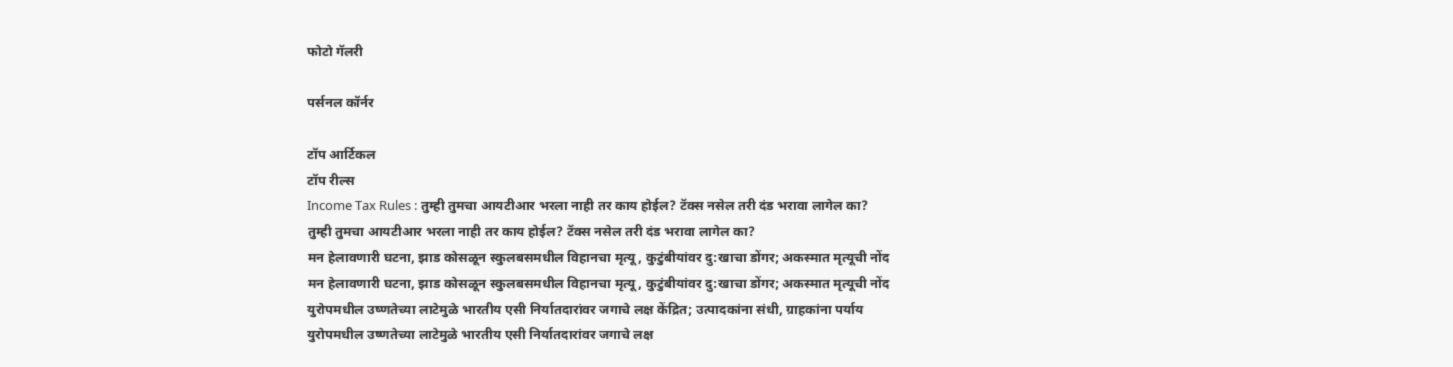फोटो गॅलरी

पर्सनल कॉर्नर

टॉप आर्टिकल
टॉप रील्स
Income Tax Rules : तुम्ही तुमचा आयटीआर भरला नाही तर काय होईल? टॅक्स नसेल तरी दंड भरावा लागेल का?
तुम्ही तुमचा आयटीआर भरला नाही तर काय होईल? टॅक्स नसेल तरी दंड भरावा लागेल का?
मन हेलावणारी घटना, झाड कोसळून स्कुलबसमधील विहानचा मृत्यू, कुटुंबीयांवर दु:खाचा डोंगर; अकस्मात मृत्यूची नोंद
मन हेलावणारी घटना, झाड कोसळून स्कुलबसमधील विहानचा मृत्यू, कुटुंबीयांवर दु:खाचा डोंगर; अकस्मात मृत्यूची नोंद
युरोपमधील उष्णतेच्या लाटेमुळे भारतीय एसी निर्यातदारांवर जगाचे लक्ष केंद्रित; उत्पादकांना संधी, ग्राहकांना पर्याय
युरोपमधील उष्णतेच्या लाटेमुळे भारतीय एसी निर्यातदारांवर जगाचे लक्ष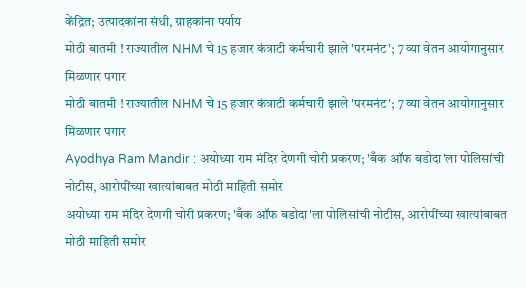केंद्रित; उत्पादकांना संधी, ग्राहकांना पर्याय
मोठी बातमी ! राज्यातील NHM चे 15 हजार कंत्राटी कर्मचारी झाले 'परमनंट'; 7 व्या वेतन आयोगानुसार मिळणार पगार
मोठी बातमी ! राज्यातील NHM चे 15 हजार कंत्राटी कर्मचारी झाले 'परमनंट'; 7 व्या वेतन आयोगानुसार मिळणार पगार
Ayodhya Ram Mandir : अयोध्या राम मंदिर देणगी चोरी प्रकरण; 'बँक ऑफ बडोदा'ला पोलिसांची नोटीस, आरोपींच्या खात्यांबाबत मोठी माहिती समोर
अयोध्या राम मंदिर देणगी चोरी प्रकरण; 'बँक ऑफ बडोदा'ला पोलिसांची नोटीस, आरोपींच्या खात्यांबाबत मोठी माहिती समोर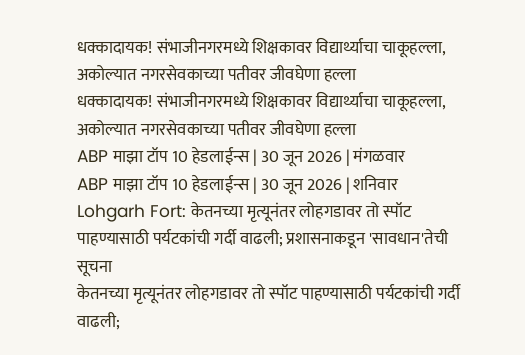धक्कादायक! संभाजीनगरमध्ये शिक्षकावर विद्यार्थ्याचा चाकूहल्ला, अकोल्यात नगरसेवकाच्या पतीवर जीवघेणा हल्ला
धक्कादायक! संभाजीनगरमध्ये शिक्षकावर विद्यार्थ्याचा चाकूहल्ला, अकोल्यात नगरसेवकाच्या पतीवर जीवघेणा हल्ला
ABP माझा टॉप 10 हेडलाईन्स | 30 जून 2026 | मंगळवार
ABP माझा टॉप 10 हेडलाईन्स | 30 जून 2026 | शनिवार
Lohgarh Fort: केतनच्या मृत्यूनंतर लोहगडावर तो स्पॉट पाहण्यासाठी पर्यटकांची गर्दी वाढली; प्रशासनाकडून 'सावधान'तेची सूचना
केतनच्या मृत्यूनंतर लोहगडावर तो स्पॉट पाहण्यासाठी पर्यटकांची गर्दी वाढली;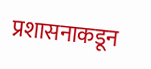प्रशासनाकडून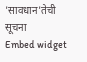'सावधान'तेची सूचना
Embed widget